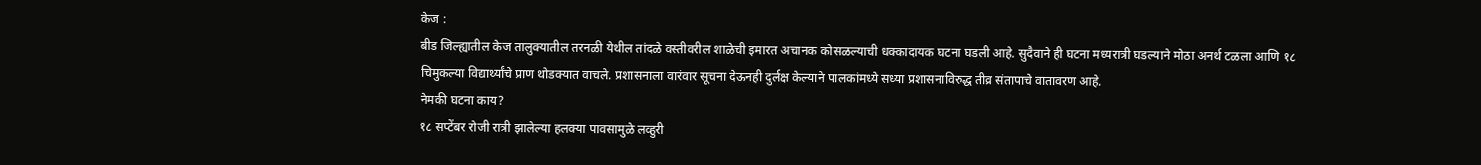केज :
बीड जिल्ह्यातील केज तालुक्यातील तरनळी येथील तांदळे वस्तीवरील शाळेची इमारत अचानक कोसळल्याची धक्कादायक घटना घडली आहे. सुदैवाने ही घटना मध्यरात्री घडल्याने मोठा अनर्थ टळला आणि १८ चिमुकल्या विद्यार्थ्यांचे प्राण थोडक्यात वाचले. प्रशासनाला वारंवार सूचना देऊनही दुर्लक्ष केल्याने पालकांमध्ये सध्या प्रशासनाविरुद्ध तीव्र संतापाचे वातावरण आहे.
नेमकी घटना काय?
१८ सप्टेंबर रोजी रात्री झालेल्या हलक्या पावसामुळे लव्हुरी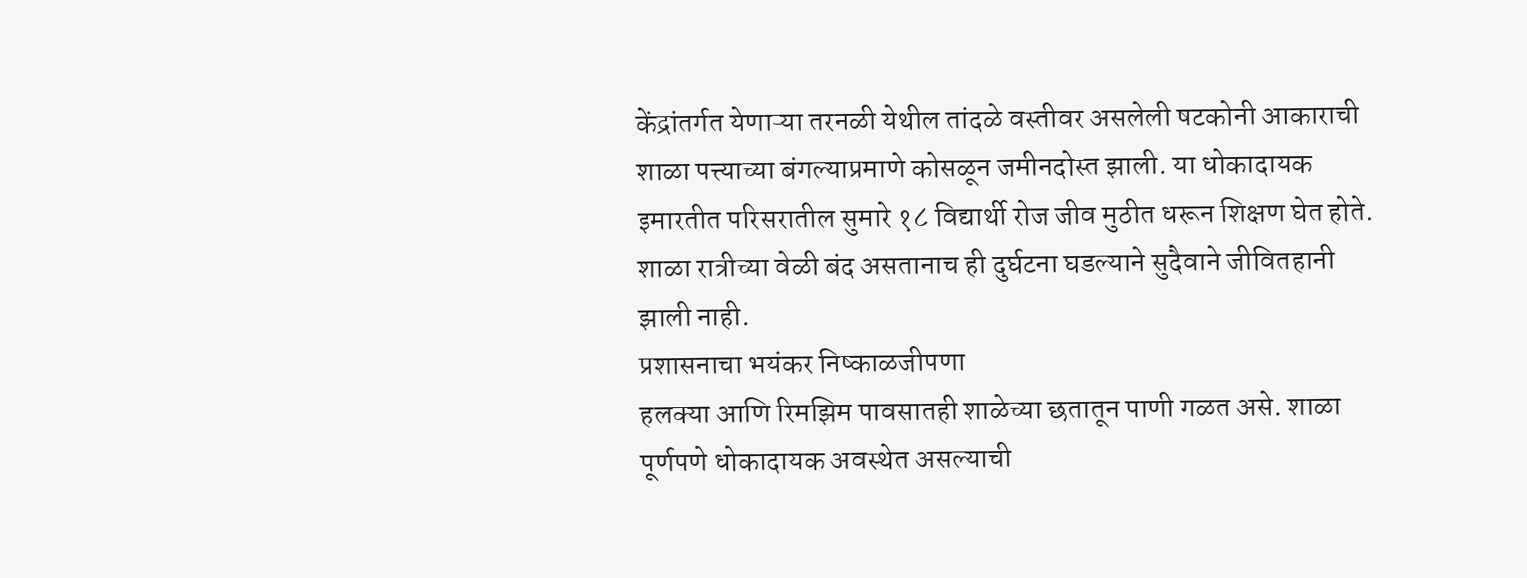केंद्रांतर्गत येणाऱ्या तरनळी येथील तांदळे वस्तीवर असलेली षटकोनी आकाराची शाळा पत्त्याच्या बंगल्याप्रमाणे कोसळून जमीनदोस्त झाली. या धोकादायक इमारतीत परिसरातील सुमारे १८ विद्यार्थी रोज जीव मुठीत धरून शिक्षण घेत होते. शाळा रात्रीच्या वेळी बंद असतानाच ही दुर्घटना घडल्याने सुदैवाने जीवितहानी झाली नाही.
प्रशासनाचा भयंकर निष्काळजीपणा
हलक्या आणि रिमझिम पावसातही शाळेच्या छतातून पाणी गळत असे. शाळा पूर्णपणे धोकादायक अवस्थेत असल्याची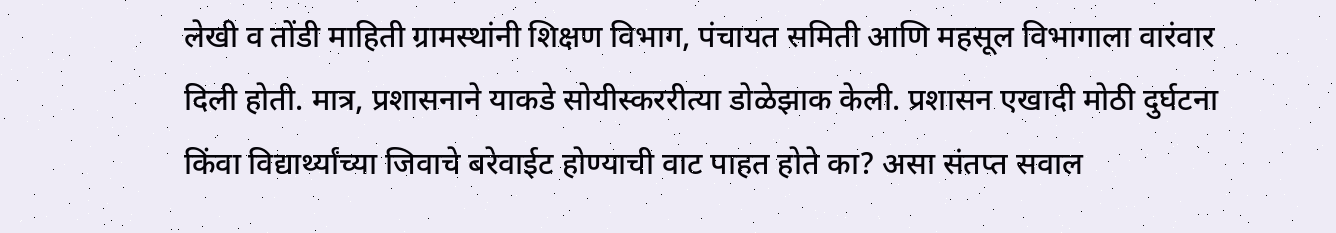लेखी व तोंडी माहिती ग्रामस्थांनी शिक्षण विभाग, पंचायत समिती आणि महसूल विभागाला वारंवार दिली होती. मात्र, प्रशासनाने याकडे सोयीस्कररीत्या डोळेझाक केली. प्रशासन एखादी मोठी दुर्घटना किंवा विद्यार्थ्यांच्या जिवाचे बरेवाईट होण्याची वाट पाहत होते का? असा संतप्त सवाल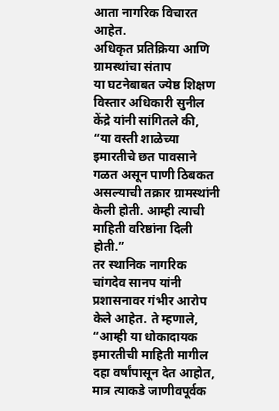आता नागरिक विचारत आहेत.
अधिकृत प्रतिक्रिया आणि ग्रामस्थांचा संताप
या घटनेबाबत ज्येष्ठ शिक्षण विस्तार अधिकारी सुनील केंद्रे यांनी सांगितले की, “या वस्ती शाळेच्या इमारतीचे छत पावसाने गळत असून पाणी ठिबकत असल्याची तक्रार ग्रामस्थांनी केली होती. आम्ही त्याची माहिती वरिष्ठांना दिली होती.”
तर स्थानिक नागरिक चांगदेव सानप यांनी प्रशासनावर गंभीर आरोप केले आहेत. ते म्हणाले, “आम्ही या धोकादायक इमारतीची माहिती मागील दहा वर्षांपासून देत आहोत, मात्र त्याकडे जाणीवपूर्वक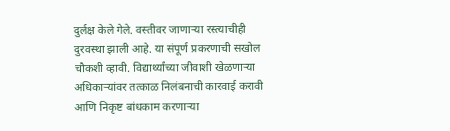दुर्लक्ष केले गेले. वस्तीवर जाणाऱ्या रस्त्याचीही दुरवस्था झाली आहे. या संपूर्ण प्रकरणाची सखोल चौकशी व्हावी. विद्यार्थ्यांच्या जीवाशी खेळणाऱ्या अधिकाऱ्यांवर तत्काळ निलंबनाची कारवाई करावी आणि निकृष्ट बांधकाम करणाऱ्या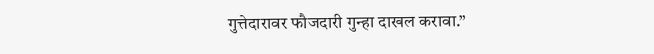गुत्तेदारावर फौजदारी गुन्हा दाखल करावा.”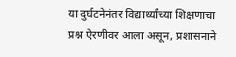या दुर्घटनेनंतर विद्यार्थ्यांच्या शिक्षणाचा प्रश्न ऐरणीवर आला असून, प्रशासनाने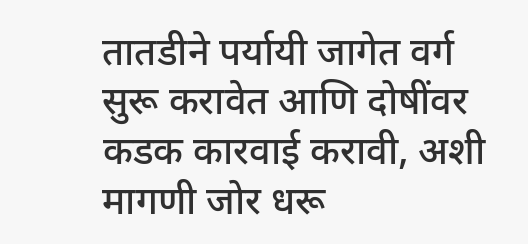तातडीने पर्यायी जागेत वर्ग सुरू करावेत आणि दोषींवर कडक कारवाई करावी, अशी मागणी जोर धरू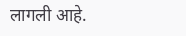लागली आहे.